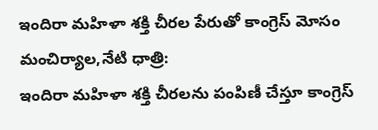ఇందిరా మహిళా శక్తి చీరల పేరుతో కాంగ్రెస్ మోసం
మంచిర్యాల,నేటి ధాత్రి:
ఇందిరా మహిళా శక్తి చీరలను పంపిణీ చేస్తూ కాంగ్రెస్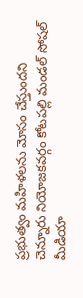ప్రభుత్వం మహిళలను మోసం చేస్తుందని చెన్నూరు నియోజకవర్గం కోటపల్లి మండల్ సోషల్ మీడియా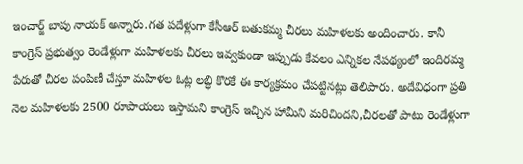ఇంచార్జ్ బాపు నాయక్ అన్నారు.గత పదేళ్లుగా కేసీఆర్ బతుకమ్మ చీరలు మహిళలకు అందించారు. కానీ కాంగ్రెస్ ప్రభుత్వం రెండేళ్లుగా మహిళలకు చీరలు ఇవ్వకుండా ఇప్పుడు కేవలం ఎన్నికల నేపథ్యంలో ఇందిరమ్మ పేరుతో చీరల పంపిణీ చేస్తూ మహిళల ఓట్ల లబ్ధి కొరకే ఈ కార్యక్రమం చేపట్టినట్లు తెలిపారు. అదేవిధంగా ప్రతి నెల మహిళలకు 2500 రూపాయలు ఇస్తామని కాంగ్రెస్ ఇచ్చిన హామీని మరిచిందని,చీరలతో పాటు రెండేళ్లుగా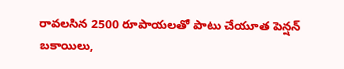రావలసిన 2500 రూపాయలతో పాటు చేయూత పెన్షన్ బకాయిలు,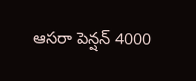ఆసరా పెన్షన్ 4000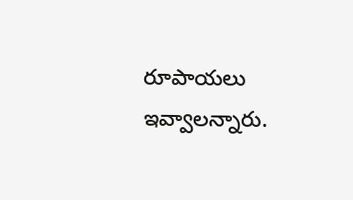రూపాయలు ఇవ్వాలన్నారు.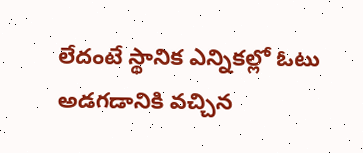లేదంటే స్థానిక ఎన్నికల్లో ఓటు అడగడానికి వచ్చిన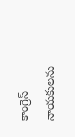కాంగ్రెస్ నాయకులను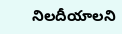నిలదీయాలని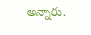అన్నారు.